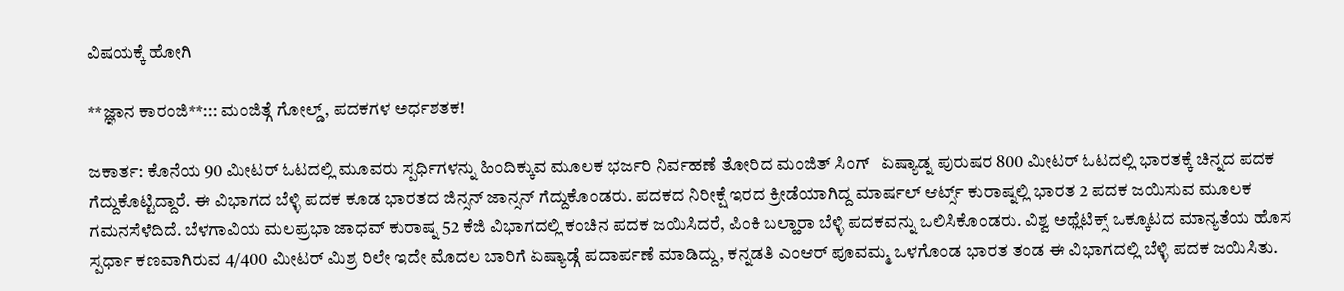ವಿಷಯಕ್ಕೆ ಹೋಗಿ

**ಜ್ಞಾನ ಕಾರಂಜಿ**::: ಮಂಜಿತ್ಗೆ ಗೋಲ್ಡ್, ಪದಕಗಳ ಅರ್ಧಶತಕ!

ಜಕಾರ್ತ: ಕೊನೆಯ 90 ಮೀಟರ್ ಓಟದಲ್ಲಿ ಮೂವರು ಸ್ಪರ್ಧಿಗಳನ್ನು ಹಿಂದಿಕ್ಕುವ ಮೂಲಕ ಭರ್ಜರಿ ನಿರ್ವಹಣೆ ತೋರಿದ ಮಂಜಿತ್ ಸಿಂಗ್   ಏಷ್ಯಾಡ್ನ ಪುರುಷರ 800 ಮೀಟರ್ ಓಟದಲ್ಲಿ ಭಾರತಕ್ಕೆ ಚಿನ್ನದ ಪದಕ ಗೆದ್ದುಕೊಟ್ಟಿದ್ದಾರೆ. ಈ ವಿಭಾಗದ ಬೆಳ್ಳಿ ಪದಕ ಕೂಡ ಭಾರತದ ಜಿನ್ಸನ್ ಜಾನ್ಸನ್ ಗೆದ್ದುಕೊಂಡರು. ಪದಕದ ನಿರೀಕ್ಷೆ ಇರದ ಕ್ರೀಡೆಯಾಗಿದ್ದ ಮಾರ್ಷಲ್ ಆರ್ಟ್ಸ್ ಕುರಾಷ್ನಲ್ಲಿ ಭಾರತ 2 ಪದಕ ಜಯಿಸುವ ಮೂಲಕ ಗಮನಸೆಳೆದಿದೆ. ಬೆಳಗಾವಿಯ ಮಲಪ್ರಭಾ ಜಾಧವ್ ಕುರಾಷ್ನ 52 ಕೆಜಿ ವಿಭಾಗದಲ್ಲಿ ಕಂಚಿನ ಪದಕ ಜಯಿಸಿದರೆ, ಪಿಂಕಿ ಬಲ್ಹಾರಾ ಬೆಳ್ಳಿ ಪದಕವನ್ನು ಒಲಿಸಿಕೊಂಡರು. ವಿಶ್ವ ಅಥ್ಲೆಟಿಕ್ಸ್ ಒಕ್ಕೂಟದ ಮಾನ್ಯತೆಯ ಹೊಸ ಸ್ಪರ್ಧಾ ಕಣವಾಗಿರುವ 4/400 ಮೀಟರ್ ಮಿಶ್ರ ರಿಲೇ ಇದೇ ಮೊದಲ ಬಾರಿಗೆ ಏಷ್ಯಾಡ್ಗೆ ಪದಾರ್ಪಣೆ ಮಾಡಿದ್ದು, ಕನ್ನಡತಿ ಎಂಆರ್ ಪೂವಮ್ಮ ಒಳಗೊಂಡ ಭಾರತ ತಂಡ ಈ ವಿಭಾಗದಲ್ಲಿ ಬೆಳ್ಳಿ ಪದಕ ಜಯಿಸಿತು.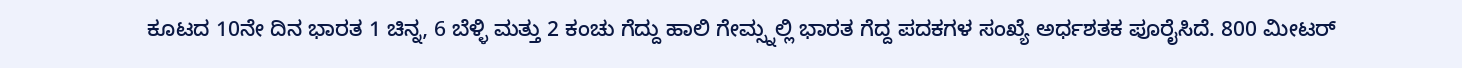ಕೂಟದ 10ನೇ ದಿನ ಭಾರತ 1 ಚಿನ್ನ, 6 ಬೆಳ್ಳಿ ಮತ್ತು 2 ಕಂಚು ಗೆದ್ದು ಹಾಲಿ ಗೇಮ್ಸ್ನಲ್ಲಿ ಭಾರತ ಗೆದ್ದ ಪದಕಗಳ ಸಂಖ್ಯೆ ಅರ್ಧಶತಕ ಪೂರೈಸಿದೆ. 800 ಮೀಟರ್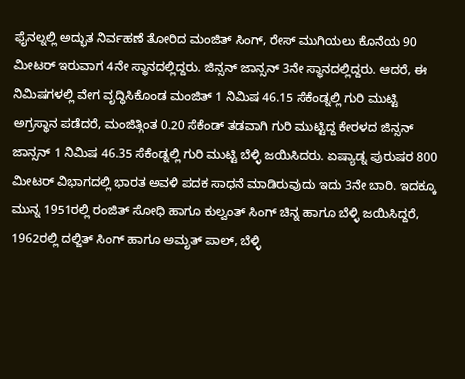ಫೈನಲ್ನಲ್ಲಿ ಅದ್ಭುತ ನಿರ್ವಹಣೆ ತೋರಿದ ಮಂಜಿತ್ ಸಿಂಗ್, ರೇಸ್ ಮುಗಿಯಲು ಕೊನೆಯ 90 ಮೀಟರ್ ಇರುವಾಗ 4ನೇ ಸ್ಥಾನದಲ್ಲಿದ್ದರು. ಜಿನ್ಸನ್ ಜಾನ್ಸನ್ 3ನೇ ಸ್ಥಾನದಲ್ಲಿದ್ದರು. ಆದರೆ, ಈ ನಿಮಿಷಗಳಲ್ಲಿ ವೇಗ ವೃದ್ಧಿಸಿಕೊಂಡ ಮಂಜಿತ್ 1 ನಿಮಿಷ 46.15 ಸೆಕೆಂಡ್ನಲ್ಲಿ ಗುರಿ ಮುಟ್ಟಿ ಅಗ್ರಸ್ಥಾನ ಪಡೆದರೆ, ಮಂಜಿತ್ಗಿಂತ 0.20 ಸೆಕೆಂಡ್ ತಡವಾಗಿ ಗುರಿ ಮುಟ್ಟಿದ್ದ ಕೇರಳದ ಜಿನ್ಸನ್ ಜಾನ್ಸನ್ 1 ನಿಮಿಷ 46.35 ಸೆಕೆಂಡ್ನಲ್ಲಿ ಗುರಿ ಮುಟ್ಟಿ ಬೆಳ್ಳಿ ಜಯಿಸಿದರು. ಏಷ್ಯಾಡ್ನ ಪುರುಷರ 800 ಮೀಟರ್ ವಿಭಾಗದಲ್ಲಿ ಭಾರತ ಅವಳಿ ಪದಕ ಸಾಧನೆ ಮಾಡಿರುವುದು ಇದು 3ನೇ ಬಾರಿ. ಇದಕ್ಕೂ ಮುನ್ನ 1951ರಲ್ಲಿ ರಂಜಿತ್ ಸೋಧಿ ಹಾಗೂ ಕುಲ್ವಂತ್ ಸಿಂಗ್ ಚಿನ್ನ ಹಾಗೂ ಬೆಳ್ಳಿ ಜಯಿಸಿದ್ದರೆ, 1962ರಲ್ಲಿ ದಲ್ಜಿತ್ ಸಿಂಗ್ ಹಾಗೂ ಅಮೃತ್ ಪಾಲ್, ಬೆಳ್ಳಿ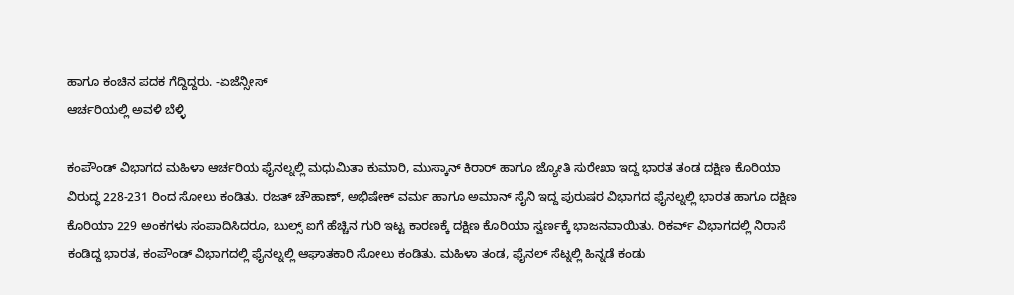ಹಾಗೂ ಕಂಚಿನ ಪದಕ ಗೆದ್ದಿದ್ದರು. -ಏಜೆನ್ಸೀಸ್
ಆರ್ಚರಿಯಲ್ಲಿ ಅವಳಿ ಬೆಳ್ಳಿ

ಕಂಪೌಂಡ್ ವಿಭಾಗದ ಮಹಿಳಾ ಆರ್ಚರಿಯ ಫೈನಲ್ನಲ್ಲಿ ಮಧುಮಿತಾ ಕುಮಾರಿ, ಮುಸ್ಕಾನ್ ಕಿರಾರ್ ಹಾಗೂ ಜ್ಯೋತಿ ಸುರೇಖಾ ಇದ್ದ ಭಾರತ ತಂಡ ದಕ್ಷಿಣ ಕೊರಿಯಾ ವಿರುದ್ಧ 228-231 ರಿಂದ ಸೋಲು ಕಂಡಿತು. ರಜತ್ ಚೌಹಾಣ್, ಅಭಿಷೇಕ್ ವರ್ಮ ಹಾಗೂ ಅಮಾನ್ ಸೈನಿ ಇದ್ದ ಪುರುಷರ ವಿಭಾಗದ ಫೈನಲ್ನಲ್ಲಿ ಭಾರತ ಹಾಗೂ ದಕ್ಷಿಣ ಕೊರಿಯಾ 229 ಅಂಕಗಳು ಸಂಪಾದಿಸಿದರೂ, ಬುಲ್ಸ್ ಐಗೆ ಹೆಚ್ಚಿನ ಗುರಿ ಇಟ್ಟ ಕಾರಣಕ್ಕೆ ದಕ್ಷಿಣ ಕೊರಿಯಾ ಸ್ವರ್ಣಕ್ಕೆ ಭಾಜನವಾಯಿತು. ರಿಕರ್ವ್ ವಿಭಾಗದಲ್ಲಿ ನಿರಾಸೆ ಕಂಡಿದ್ದ ಭಾರತ, ಕಂಪೌಂಡ್ ವಿಭಾಗದಲ್ಲಿ ಫೈನಲ್ನಲ್ಲಿ ಆಘಾತಕಾರಿ ಸೋಲು ಕಂಡಿತು. ಮಹಿಳಾ ತಂಡ, ಫೈನಲ್ ಸೆಟ್ನಲ್ಲಿ ಹಿನ್ನಡೆ ಕಂಡು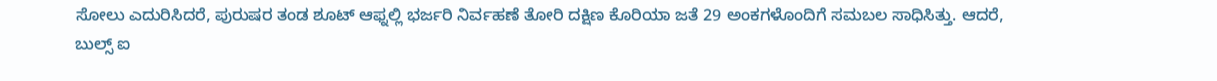ಸೋಲು ಎದುರಿಸಿದರೆ, ಪುರುಷರ ತಂಡ ಶೂಟ್ ಆಫ್ನಲ್ಲಿ ಭರ್ಜರಿ ನಿರ್ವಹಣೆ ತೋರಿ ದಕ್ಷಿಣ ಕೊರಿಯಾ ಜತೆ 29 ಅಂಕಗಳೊಂದಿಗೆ ಸಮಬಲ ಸಾಧಿಸಿತ್ತು. ಆದರೆ, ಬುಲ್ಸ್ ಐ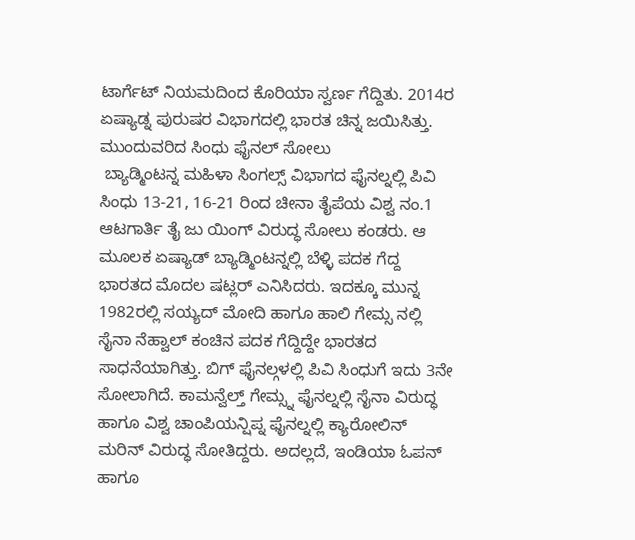ಟಾರ್ಗೆಟ್ ನಿಯಮದಿಂದ ಕೊರಿಯಾ ಸ್ವರ್ಣ ಗೆದ್ದಿತು. 2014ರ ಏಷ್ಯಾಡ್ನ ಪುರುಷರ ವಿಭಾಗದಲ್ಲಿ ಭಾರತ ಚಿನ್ನ ಜಯಿಸಿತ್ತು.
ಮುಂದುವರಿದ ಸಿಂಧು ಫೈನಲ್ ಸೋಲು
 ಬ್ಯಾಡ್ಮಿಂಟನ್ನ ಮಹಿಳಾ ಸಿಂಗಲ್ಸ್ ವಿಭಾಗದ ಫೈನಲ್ನಲ್ಲಿ ಪಿವಿ ಸಿಂಧು 13-21, 16-21 ರಿಂದ ಚೀನಾ ತೈಪೆಯ ವಿಶ್ವ ನಂ.1 ಆಟಗಾರ್ತಿ ತೈ ಜು ಯಿಂಗ್ ವಿರುದ್ಧ ಸೋಲು ಕಂಡರು. ಆ ಮೂಲಕ ಏಷ್ಯಾಡ್ ಬ್ಯಾಡ್ಮಿಂಟನ್ನಲ್ಲಿ ಬೆಳ್ಳಿ ಪದಕ ಗೆದ್ದ ಭಾರತದ ಮೊದಲ ಷಟ್ಲರ್ ಎನಿಸಿದರು. ಇದಕ್ಕೂ ಮುನ್ನ 1982ರಲ್ಲಿ ಸಯ್ಯದ್ ಮೋದಿ ಹಾಗೂ ಹಾಲಿ ಗೇಮ್ಸ ನಲ್ಲಿ ಸೈನಾ ನೆಹ್ವಾಲ್ ಕಂಚಿನ ಪದಕ ಗೆದ್ದಿದ್ದೇ ಭಾರತದ ಸಾಧನೆಯಾಗಿತ್ತು. ಬಿಗ್ ಫೈನಲ್ಗಳಲ್ಲಿ ಪಿವಿ ಸಿಂಧುಗೆ ಇದು 3ನೇ ಸೋಲಾಗಿದೆ. ಕಾಮನ್ವೆಲ್ತ್ ಗೇಮ್ಸ್ನ ಫೈನಲ್ನಲ್ಲಿ ಸೈನಾ ವಿರುದ್ಧ ಹಾಗೂ ವಿಶ್ವ ಚಾಂಪಿಯನ್ಷಿಪ್ನ ಫೈನಲ್ನಲ್ಲಿ ಕ್ಯಾರೋಲಿನ್ ಮರಿನ್ ವಿರುದ್ಧ ಸೋತಿದ್ದರು. ಅದಲ್ಲದೆ, ಇಂಡಿಯಾ ಓಪನ್ ಹಾಗೂ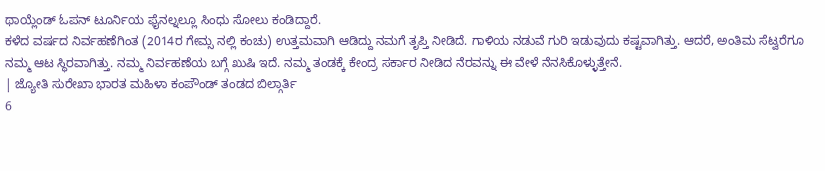ಥಾಯ್ಲೆಂಡ್ ಓಪನ್ ಟೂರ್ನಿಯ ಫೈನಲ್ನಲ್ಲೂ ಸಿಂಧು ಸೋಲು ಕಂಡಿದ್ದಾರೆ.
ಕಳೆದ ವರ್ಷದ ನಿರ್ವಹಣೆಗಿಂತ (2014ರ ಗೇಮ್ಸ ನಲ್ಲಿ ಕಂಚು) ಉತ್ತಮವಾಗಿ ಆಡಿದ್ದು ನಮಗೆ ತೃಪ್ತಿ ನೀಡಿದೆ. ಗಾಳಿಯ ನಡುವೆ ಗುರಿ ಇಡುವುದು ಕಷ್ಟವಾಗಿತ್ತು. ಆದರೆ, ಅಂತಿಮ ಸೆಟ್ವರೆಗೂ ನಮ್ಮ ಆಟ ಸ್ಥಿರವಾಗಿತ್ತು. ನಮ್ಮ ನಿರ್ವಹಣೆಯ ಬಗ್ಗೆ ಖುಷಿ ಇದೆ. ನಮ್ಮ ತಂಡಕ್ಕೆ ಕೇಂದ್ರ ಸರ್ಕಾರ ನೀಡಿದ ನೆರವನ್ನು ಈ ವೇಳೆ ನೆನಸಿಕೊಳ್ಳುತ್ತೇನೆ.
| ಜ್ಯೋತಿ ಸುರೇಖಾ ಭಾರತ ಮಹಿಳಾ ಕಂಪೌಂಡ್ ತಂಡದ ಬಿಲ್ಗಾರ್ತಿ
6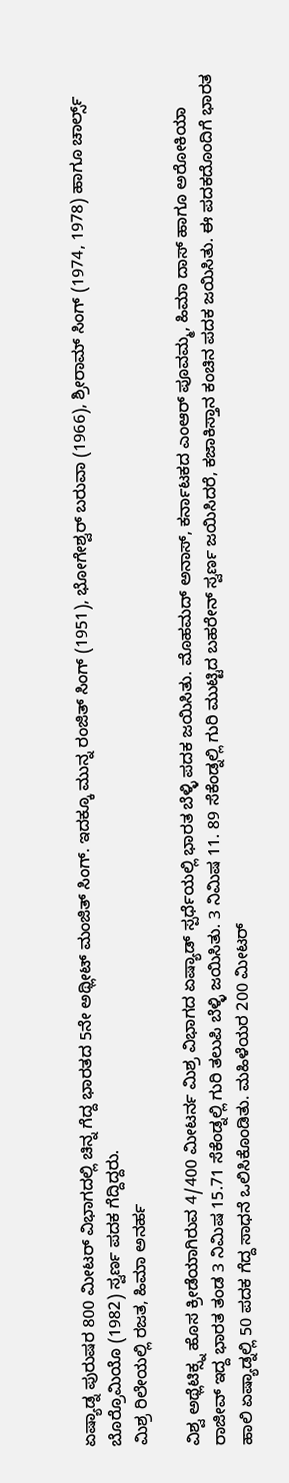ಏಷ್ಯಾಡ್ನ ಪುರುಷರ 800 ಮೀಟರ್ ವಿಭಾಗದಲ್ಲಿ ಚಿನ್ನ ಗೆದ್ದ ಭಾರತದ 5ನೇ ಅಥ್ಲೀಟ್ ಮಂಜಿತ್ ಸಿಂಗ್. ಇದಕ್ಕೂ ಮುನ್ನ ರಂಜಿತ್ ಸಿಂಗ್ (1951), ಭೋಗೇಶ್ವರ್ ಬರುವಾ (1966), ಶ್ರೀರಾಮ್ ಸಿಂಗ್ (1974, 1978) ಹಾಗೂ ಚಾರ್ಲ್ಸ್ ಬೊರ್ರೊಮಿಯೊ (1982) ಸ್ವರ್ಣ ಪದಕ ಗೆದ್ದಿದ್ದರು.
ಮಿಶ್ರ ರಿಲೇಯಲ್ಲಿ ರಜತ, ಹಿಮಾ ಅನರ್ಹ

ವಿಶ್ವ ಅಥ್ಲೆಟಿಕ್ಸ್ನ ಹೊಸ ಕ್ರೀಡೆಯಾಗಿರುವ 4/400 ಮೀಟರ್ನ ಮಿಶ್ರ ವಿಭಾಗದ ಏಷ್ಯಾಡ್ ಸ್ಪರ್ಧೆಯಲ್ಲಿ ಭಾರತ ಬೆಳ್ಳಿ ಪದಕ ಜಯಿಸಿತು. ಮೊಹಮದ್ ಅನಾಸ್, ಕರ್ನಾಟಕದ ಎಂಆರ್ ಪೂವಮ್ಮ, ಹಿಮಾ ದಾಸ್ ಹಾಗೂ ಅರೋಕಿಯಾ ರಾಜೀವ್ ಇದ್ದ ಭಾರತ ತಂಡ 3 ನಿಮಿಷ 15.71 ಸೆಕೆಂಡ್ನಲ್ಲಿ ಗುರಿ ತಲುಪಿ ಬೆಳ್ಳಿ ಜಯಿಸಿತು. 3 ನಿಮಿಷ 11. 89 ಸೆಕೆಂಡ್ನಲ್ಲಿ ಗುರಿ ಮುಟ್ಟಿದ ಬಹರೇನ್ ಸ್ವರ್ಣ ಜಯಿಸಿದರೆ, ಕಜಾಕಿಸ್ತಾನ ಕಂಚಿನ ಪದಕ ಜಯಿಸಿತು. ಈ ಪದಕದೊಂದಿಗೆ ಭಾರತ ಹಾಲಿ ಏಷ್ಯಾಡ್ನಲ್ಲಿ 50 ಪದಕ ಗೆದ್ದ ಸಾಧನೆ ಒಲಿಸಿಕೊಂಡಿತು. ಮಹಿಳೆಯರ 200 ಮೀಟರ್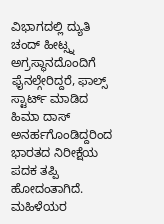ವಿಭಾಗದಲ್ಲಿ ದ್ಯುತಿ ಚಂದ್ ಹೀಟ್ಸ್ನ ಅಗ್ರಸ್ಥಾನದೊಂದಿಗೆ ಫೈನಲ್ಗೇರಿದ್ದರೆ, ಫಾಲ್ಸ್ ಸ್ಟಾರ್ಟ್ ಮಾಡಿದ ಹಿಮಾ ದಾಸ್ ಅನರ್ಹಗೊಂಡಿದ್ದರಿಂದ ಭಾರತದ ನಿರೀಕ್ಷೆಯ ಪದಕ ತಪ್ಪಿ ಹೋದಂತಾಗಿದೆ. ಮಹಿಳೆಯರ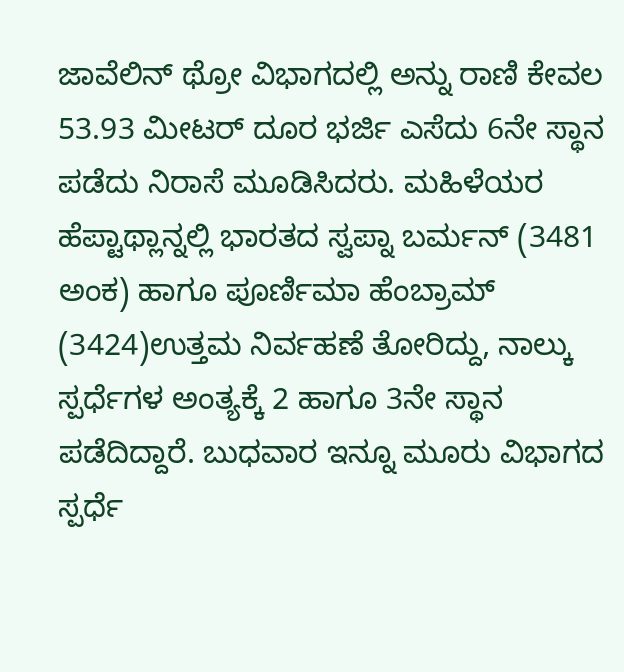ಜಾವೆಲಿನ್ ಥ್ರೋ ವಿಭಾಗದಲ್ಲಿ ಅನ್ನು ರಾಣಿ ಕೇವಲ 53.93 ಮೀಟರ್ ದೂರ ಭರ್ಜಿ ಎಸೆದು 6ನೇ ಸ್ಥಾನ ಪಡೆದು ನಿರಾಸೆ ಮೂಡಿಸಿದರು. ಮಹಿಳೆಯರ ಹೆಪ್ಟಾಥ್ಲಾನ್ನಲ್ಲಿ ಭಾರತದ ಸ್ವಪ್ನಾ ಬರ್ಮನ್ (3481 ಅಂಕ) ಹಾಗೂ ಪೂರ್ಣಿಮಾ ಹೆಂಬ್ರಾಮ್ (3424)ಉತ್ತಮ ನಿರ್ವಹಣೆ ತೋರಿದ್ದು, ನಾಲ್ಕು ಸ್ಪರ್ಧೆಗಳ ಅಂತ್ಯಕ್ಕೆ 2 ಹಾಗೂ 3ನೇ ಸ್ಥಾನ ಪಡೆದಿದ್ದಾರೆ. ಬುಧವಾರ ಇನ್ನೂ ಮೂರು ವಿಭಾಗದ ಸ್ಪರ್ಧೆ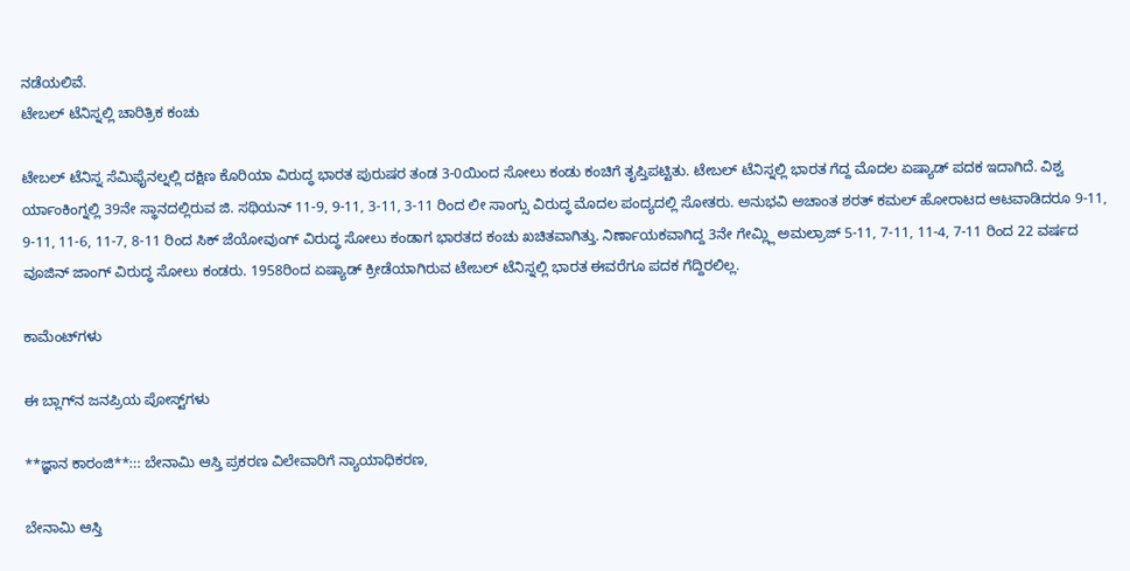ನಡೆಯಲಿವೆ.
ಟೇಬಲ್ ಟೆನಿಸ್ನಲ್ಲಿ ಚಾರಿತ್ರಿಕ ಕಂಚು

ಟೇಬಲ್ ಟೆನಿಸ್ನ ಸೆಮಿಫೈನಲ್ನಲ್ಲಿ ದಕ್ಷಿಣ ಕೊರಿಯಾ ವಿರುದ್ಧ ಭಾರತ ಪುರುಷರ ತಂಡ 3-0ಯಿಂದ ಸೋಲು ಕಂಡು ಕಂಚಿಗೆ ತೃಪ್ತಿಪಟ್ಟಿತು. ಟೇಬಲ್ ಟೆನಿಸ್ನಲ್ಲಿ ಭಾರತ ಗೆದ್ದ ಮೊದಲ ಏಷ್ಯಾಡ್ ಪದಕ ಇದಾಗಿದೆ. ವಿಶ್ವ ರ್ಯಾಂಕಿಂಗ್ನಲ್ಲಿ 39ನೇ ಸ್ಥಾನದಲ್ಲಿರುವ ಜಿ. ಸಥಿಯನ್ 11-9, 9-11, 3-11, 3-11 ರಿಂದ ಲೀ ಸಾಂಗ್ಸು ವಿರುದ್ಧ ಮೊದಲ ಪಂದ್ಯದಲ್ಲಿ ಸೋತರು. ಅನುಭವಿ ಅಚಾಂತ ಶರತ್ ಕಮಲ್ ಹೋರಾಟದ ಆಟವಾಡಿದರೂ 9-11, 9-11, 11-6, 11-7, 8-11 ರಿಂದ ಸಿಕ್ ಜೆಯೋವುಂಗ್ ವಿರುದ್ಧ ಸೋಲು ಕಂಡಾಗ ಭಾರತದ ಕಂಚು ಖಚಿತವಾಗಿತ್ತು. ನಿರ್ಣಾಯಕವಾಗಿದ್ದ 3ನೇ ಗೇಮ್ಲ್ಲಿ ಅಮಲ್ರಾಜ್ 5-11, 7-11, 11-4, 7-11 ರಿಂದ 22 ವರ್ಷದ ವೂಜಿನ್ ಜಾಂಗ್ ವಿರುದ್ಧ ಸೋಲು ಕಂಡರು. 1958ರಿಂದ ಏಷ್ಯಾಡ್ ಕ್ರೀಡೆಯಾಗಿರುವ ಟೇಬಲ್ ಟೆನಿಸ್ನಲ್ಲಿ ಭಾರತ ಈವರೆಗೂ ಪದಕ ಗೆದ್ದಿರಲಿಲ್ಲ.

ಕಾಮೆಂಟ್‌ಗಳು

ಈ ಬ್ಲಾಗ್‌ನ ಜನಪ್ರಿಯ ಪೋಸ್ಟ್‌ಗಳು

**ಜ್ಞಾನ ಕಾರಂಜಿ**::: ಬೇನಾಮಿ ಆಸ್ತಿ ಪ್ರಕರಣ ವಿಲೇವಾರಿಗೆ ನ್ಯಾಯಾಧಿಕರಣ,

ಬೇನಾಮಿ ಆಸ್ತಿ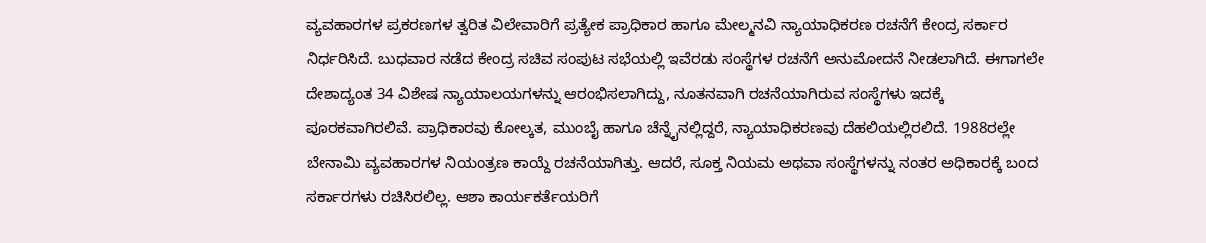ವ್ಯವಹಾರಗಳ ಪ್ರಕರಣಗಳ ತ್ವರಿತ ವಿಲೇವಾರಿಗೆ ಪ್ರತ್ಯೇಕ ಪ್ರಾಧಿಕಾರ ಹಾಗೂ ಮೇಲ್ಮನವಿ ನ್ಯಾಯಾಧಿಕರಣ ರಚನೆಗೆ ಕೇಂದ್ರ ಸರ್ಕಾರ ನಿರ್ಧರಿಸಿದೆ. ಬುಧವಾರ ನಡೆದ ಕೇಂದ್ರ ಸಚಿವ ಸಂಪುಟ ಸಭೆಯಲ್ಲಿ ಇವೆರಡು ಸಂಸ್ಥೆಗಳ ರಚನೆಗೆ ಅನುಮೋದನೆ ನೀಡಲಾಗಿದೆ. ಈಗಾಗಲೇ ದೇಶಾದ್ಯಂತ 34 ವಿಶೇಷ ನ್ಯಾಯಾಲಯಗಳನ್ನು ಆರಂಭಿಸಲಾಗಿದ್ದು, ನೂತನವಾಗಿ ರಚನೆಯಾಗಿರುವ ಸಂಸ್ಥೆಗಳು ಇದಕ್ಕೆ ಪೂರಕವಾಗಿರಲಿವೆ. ಪ್ರಾಧಿಕಾರವು ಕೋಲ್ಕತ, ಮುಂಬೈ ಹಾಗೂ ಚೆನ್ನೈನಲ್ಲಿದ್ದರೆ, ನ್ಯಾಯಾಧಿಕರಣವು ದೆಹಲಿಯಲ್ಲಿರಲಿದೆ. 1988ರಲ್ಲೇ ಬೇನಾಮಿ ವ್ಯವಹಾರಗಳ ನಿಯಂತ್ರಣ ಕಾಯ್ದೆ ರಚನೆಯಾಗಿತ್ತು. ಆದರೆ, ಸೂಕ್ತ ನಿಯಮ ಅಥವಾ ಸಂಸ್ಥೆಗಳನ್ನು ನಂತರ ಅಧಿಕಾರಕ್ಕೆ ಬಂದ ಸರ್ಕಾರಗಳು ರಚಿಸಿರಲಿಲ್ಲ. ಆಶಾ ಕಾರ್ಯಕರ್ತೆಯರಿಗೆ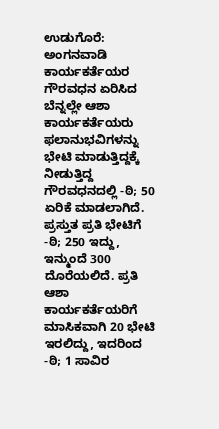ಉಡುಗೊರೆ: ಅಂಗನವಾಡಿ ಕಾರ್ಯಕರ್ತೆಯರ ಗೌರವಧನ ಏರಿಸಿದ ಬೆನ್ನಲ್ಲೇ ಆಶಾ ಕಾರ್ಯಕರ್ತೆಯರು ಫಲಾನುಭವಿಗಳನ್ನು ಭೇಟಿ ಮಾಡುತ್ತಿದ್ದಕ್ಕೆ ನೀಡುತ್ತಿದ್ದ ಗೌರವಧನದಲ್ಲಿ -ಠಿ; 50 ಏರಿಕೆ ಮಾಡಲಾಗಿದೆ. ಪ್ರಸ್ತುತ ಪ್ರತಿ ಭೇಟಿಗೆ -ಠಿ; 250 ಇದ್ದು, ಇನ್ಮುಂದೆ 300 ದೊರೆಯಲಿದೆ. ಪ್ರತಿ ಆಶಾ ಕಾರ್ಯಕರ್ತೆಯರಿಗೆ ಮಾಸಿಕವಾಗಿ 20 ಭೇಟಿ ಇರಲಿದ್ದು, ಇದರಿಂದ -ಠಿ; 1 ಸಾವಿರ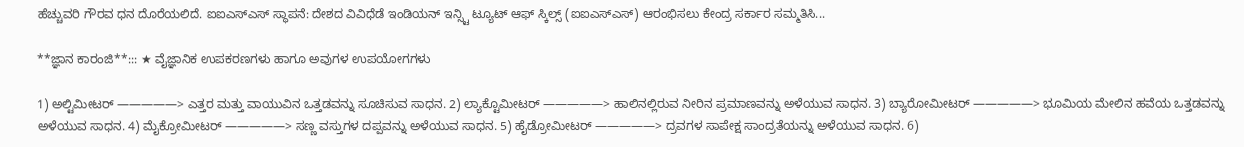ಹೆಚ್ಚುವರಿ ಗೌರವ ಧನ ದೊರೆಯಲಿದೆ. ಐಐಎಸ್ಎಸ್ ಸ್ಥಾಪನೆ: ದೇಶದ ವಿವಿಧೆಡೆ ಇಂಡಿಯನ್ ಇನ್ಸ್ಟಿ ಟ್ಯೂಟ್ ಆಫ್ ಸ್ಕಿಲ್ಸ್ (ಐಐಎಸ್ಎಸ್) ಆರಂಭಿಸಲು ಕೇಂದ್ರ ಸರ್ಕಾರ ಸಮ್ಮತಿಸಿ...

**ಜ್ಞಾನ ಕಾರಂಜಿ**::: ★ ವೈಜ್ಞಾನಿಕ ಉಪಕರಣಗಳು ಹಾಗೂ ಅವುಗಳ ಉಪಯೋಗಗಳು

1) ಅಲ್ಟಿಮೀಟರ್ —————> ಎತ್ತರ ಮತ್ತು ವಾಯುವಿನ ಒತ್ತಡವನ್ನು ಸೂಚಿಸುವ ಸಾಧನ. 2) ಲ್ಯಾಕ್ಟೊಮೀಟರ್ —————> ಹಾಲಿನಲ್ಲಿರುವ ನೀರಿನ ಪ್ರಮಾಣವನ್ನು ಅಳೆಯುವ ಸಾಧನ. 3) ಬ್ಯಾರೋಮೀಟರ್ —————> ಭೂಮಿಯ ಮೇಲಿನ ಹವೆಯ ಒತ್ತಡವನ್ನು ಅಳೆಯುವ ಸಾಧನ. 4) ಮೈಕ್ರೋಮೀಟರ್ —————> ಸಣ್ಣ ವಸ್ತುಗಳ ದಪ್ಪವನ್ನು ಅಳೆಯುವ ಸಾಧನ. 5) ಹೈಡ್ರೋಮೀಟರ್ —————> ದ್ರವಗಳ ಸಾಪೇಕ್ಷ ಸಾಂದ್ರತೆಯನ್ನು ಅಳೆಯುವ ಸಾಧನ. 6)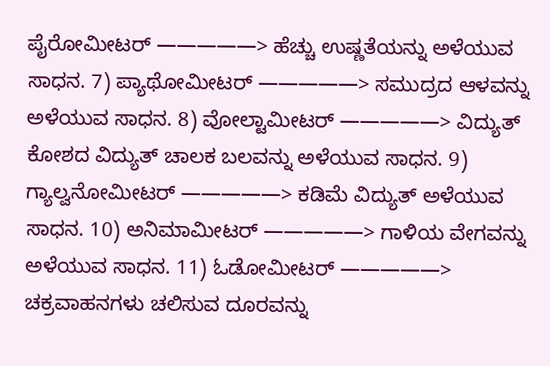ಪೈರೋಮೀಟರ್ —————> ಹೆಚ್ಚು ಉಷ್ಣತೆಯನ್ನು ಅಳೆಯುವ ಸಾಧನ. 7) ಪ್ಯಾಥೋಮೀಟರ್ —————> ಸಮುದ್ರದ ಆಳವನ್ನು ಅಳೆಯುವ ಸಾಧನ. 8) ವೋಲ್ಟಾಮೀಟರ್ —————> ವಿದ್ಯುತ್ ಕೋಶದ ವಿದ್ಯುತ್ ಚಾಲಕ ಬಲವನ್ನು ಅಳೆಯುವ ಸಾಧನ. 9) ಗ್ಯಾಲ್ವನೋಮೀಟರ್ —————> ಕಡಿಮೆ ವಿದ್ಯುತ್ ಅಳೆಯುವ ಸಾಧನ. 10) ಅನಿಮಾಮೀಟರ್ —————> ಗಾಳಿಯ ವೇಗವನ್ನು ಅಳೆಯುವ ಸಾಧನ. 11) ಓಡೋಮೀಟರ್ —————> ಚಕ್ರವಾಹನಗಳು ಚಲಿಸುವ ದೂರವನ್ನು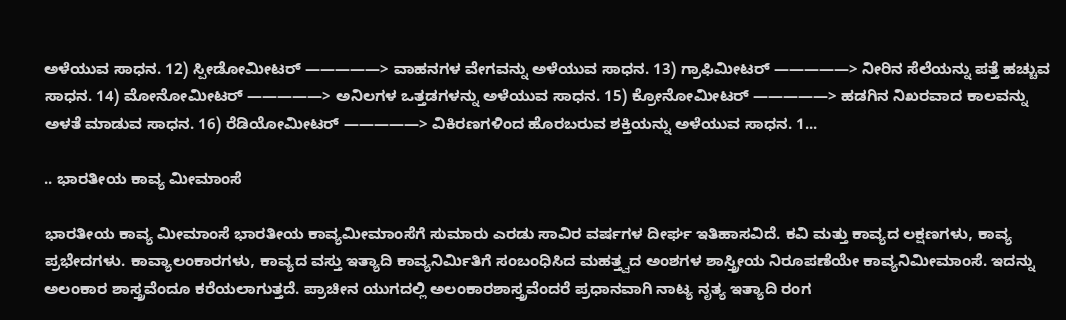ಅಳೆಯುವ ಸಾಧನ. 12) ಸ್ಪೀಡೋಮೀಟರ್ —————> ವಾಹನಗಳ ವೇಗವನ್ನು ಅಳೆಯುವ ಸಾಧನ. 13) ಗ್ರಾಫಿಮೀಟರ್ —————> ನೀರಿನ ಸೆಲೆಯನ್ನು ಪತ್ತೆ ಹಚ್ಚುವ ಸಾಧನ. 14) ಮೋನೋಮೀಟರ್ —————> ಅನಿಲಗಳ ಒತ್ತಡಗಳನ್ನು ಅಳೆಯುವ ಸಾಧನ. 15) ಕ್ರೋನೋಮೀಟರ್ —————> ಹಡಗಿನ ನಿಖರವಾದ ಕಾಲವನ್ನು ಅಳತೆ ಮಾಡುವ ಸಾಧನ. 16) ರೆಡಿಯೋಮೀಟರ್ —————> ವಿಕಿರಣಗಳಿಂದ ಹೊರಬರುವ ಶಕ್ತಿಯನ್ನು ಅಳೆಯುವ ಸಾಧನ. 1...

.. ಭಾರತೀಯ ಕಾವ್ಯ ಮೀಮಾಂಸೆ

ಭಾರತೀಯ ಕಾವ್ಯ ಮೀಮಾಂಸೆ ಭಾರತೀಯ ಕಾವ್ಯಮೀಮಾಂಸೆಗೆ ಸುಮಾರು ಎರಡು ಸಾವಿರ ವರ್ಷಗಳ ದೀರ್ಘ ಇತಿಹಾಸವಿದೆ. ಕವಿ ಮತ್ತು ಕಾವ್ಯದ ಲಕ್ಷಣಗಳು, ಕಾವ್ಯ ಪ್ರಭೇದಗಳು. ಕಾವ್ಯಾಲಂಕಾರಗಳು, ಕಾವ್ಯದ ವಸ್ತು ಇತ್ಯಾದಿ ಕಾವ್ಯನಿರ್ಮಿತಿಗೆ ಸಂಬಂಧಿಸಿದ ಮಹತ್ತ್ವದ ಅಂಶಗಳ ಶಾಸ್ತ್ರೀಯ ನಿರೂಪಣೆಯೇ ಕಾವ್ಯನಿಮೀಮಾಂಸೆ. ಇದನ್ನು ಅಲಂಕಾರ ಶಾಸ್ತ್ರವೆಂದೂ ಕರೆಯಲಾಗುತ್ತದೆ. ಪ್ರಾಚೀನ ಯುಗದಲ್ಲಿ ಅಲಂಕಾರಶಾಸ್ತ್ರವೆಂದರೆ ಪ್ರಧಾನವಾಗಿ ನಾಟ್ಯ ನೃತ್ಯ ಇತ್ಯಾದಿ ರಂಗ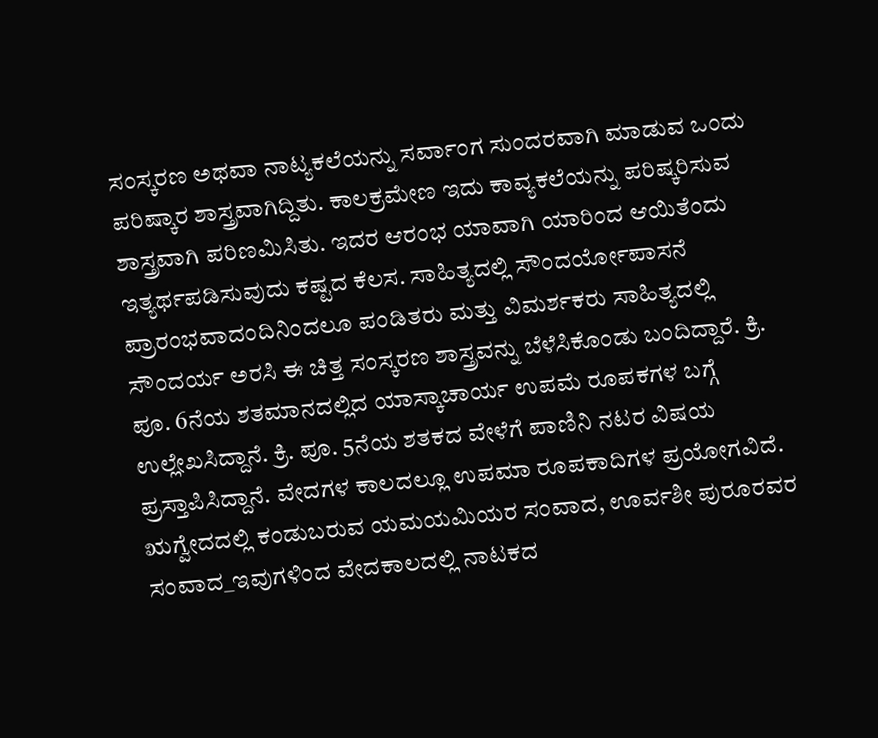ಸಂಸ್ಕರಣ ಅಥವಾ ನಾಟ್ಯಕಲೆಯನ್ನು ಸರ್ವಾಂಗ ಸುಂದರವಾಗಿ ಮಾಡುವ ಒಂದು ಪರಿಷ್ಕಾರ ಶಾಸ್ತ್ರವಾಗಿದ್ದಿತು. ಕಾಲಕ್ರಮೇಣ ಇದು ಕಾವ್ಯಕಲೆಯನ್ನು ಪರಿಷ್ಕರಿಸುವ ಶಾಸ್ತ್ರವಾಗಿ ಪರಿಣಮಿಸಿತು. ಇದರ ಆರಂಭ ಯಾವಾಗಿ ಯಾರಿಂದ ಆಯಿತೆಂದು ಇತ್ಯರ್ಥಪಡಿಸುವುದು ಕಷ್ಟದ ಕೆಲಸ. ಸಾಹಿತ್ಯದಲ್ಲಿ ಸೌಂದರ್ಯೋಪಾಸನೆ ಪ್ರಾರಂಭವಾದಂದಿನಿಂದಲೂ ಪಂಡಿತರು ಮತ್ತು ವಿಮರ್ಶಕರು ಸಾಹಿತ್ಯದಲ್ಲಿ ಸೌಂದರ್ಯ ಅರಸಿ ಈ ಚಿತ್ತ ಸಂಸ್ಕರಣ ಶಾಸ್ತ್ರವನ್ನು ಬೆಳೆಸಿಕೊಂಡು ಬಂದಿದ್ದಾರೆ. ಕ್ರಿ. ಪೂ. 6ನೆಯ ಶತಮಾನದಲ್ಲಿದ ಯಾಸ್ಕಾಚಾರ್ಯ ಉಪಮೆ ರೂಪಕಗಳ ಬಗ್ಗೆ ಉಲ್ಲೇಖಸಿದ್ದಾನೆ. ಕ್ರಿ. ಪೂ. 5ನೆಯ ಶತಕದ ವೇಳೆಗೆ ಪಾಣಿನಿ ನಟರ ವಿಷಯ ಪ್ರಸ್ತಾಪಿಸಿದ್ದಾನೆ. ವೇದಗಳ ಕಾಲದಲ್ಲೂ ಉಪಮಾ ರೂಪಕಾದಿಗಳ ಪ್ರಯೋಗವಿದೆ. ಋಗ್ವೇದದಲ್ಲಿ ಕಂಡುಬರುವ ಯಮಯಮಿಯರ ಸಂವಾದ, ಊರ್ವಶೀ ಪುರೂರವರ ಸಂವಾದ_ಇವುಗಳಿಂದ ವೇದಕಾಲದಲ್ಲಿ ನಾಟಕದ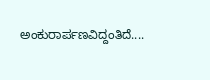ಅಂಕುರಾರ್ಪಣವಿದ್ದಂತಿದೆ....